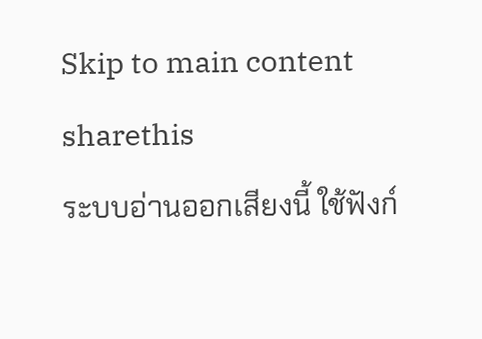Skip to main content
sharethis
ระบบอ่านออกเสียงนี้ ใช้ฟังก์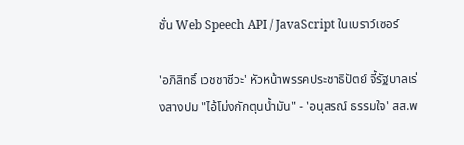ชั่น Web Speech API / JavaScript ในเบราว์เซอร์

'อภิสิทธิ์ เวชชาชีวะ' หัวหน้าพรรคประชาธิปัตย์ จี้รัฐบาลเร่งสางปม "ไอ้โม่งกักตุนน้ำมัน" - 'อนุสรณ์ ธรรมใจ' สส.พ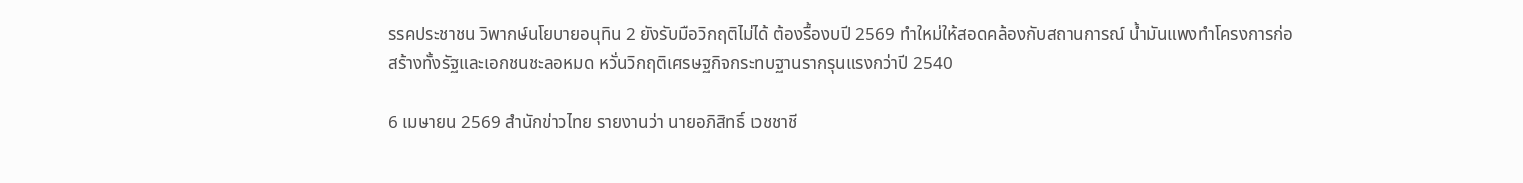รรคประชาชน วิพากษ์นโยบายอนุทิน 2 ยังรับมือวิกฤติไม่ได้ ต้องรื้องบปี 2569 ทำใหม่ให้สอดคล้องกับสถานการณ์ น้ำมันแพงทำโครงการก่อสร้างทั้งรัฐและเอกชนชะลอหมด หวั่นวิกฤติเศรษฐกิจกระทบฐานรากรุนแรงกว่าปี 2540

6 เมษายน 2569 สำนักข่าวไทย รายงานว่า นายอภิสิทธิ์ เวชชาชี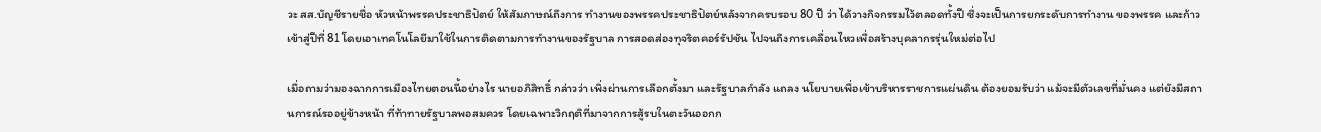วะ สส.บัญชีรายชื่อ หัวหน้าพรรคประชาธิปัตย์ ให้สัมภาษณ์ถึงการ ทำงานของพรรคประชาธิปัตย์หลังจากครบรอบ 80 ปี ว่า ได้วางกิจกรรมไว้ตลอดทั้งปี ซึ่งจะเป็นการยกระดับการทำงาน ของพรรค และก้าวเข้าสู่ปีที่ 81 โดยเอาเทคโนโลยีมาใช้ในการติดตามการทำงานของรัฐบาล การสอดส่องทุจริตคอร์รัปชัน ไปจนถึงการเคลื่อนไหวเพื่อสร้างบุคลากรรุ่นใหม่ต่อไป

เมื่อถามว่ามองฉากการเมืองไทยตอนนี้อย่างไร นายอภิสิทธิ์ กล่าวว่า เพิ่งผ่านการเลือกตั้งมา และรัฐบาลกำลัง แถลง นโยบายเพื่อเข้าบริหารราชการแผ่นดิน ต้องยอมรับว่า แม้จะมีตัวเลขที่มั่นคง แต่ยังมีสถานการณ์รออยู่ข้างหน้า ที่ท้าทายรัฐบาลพอสมควร โดยเฉพาะวิกฤติที่มาจากการสู้รบในตะวันออกก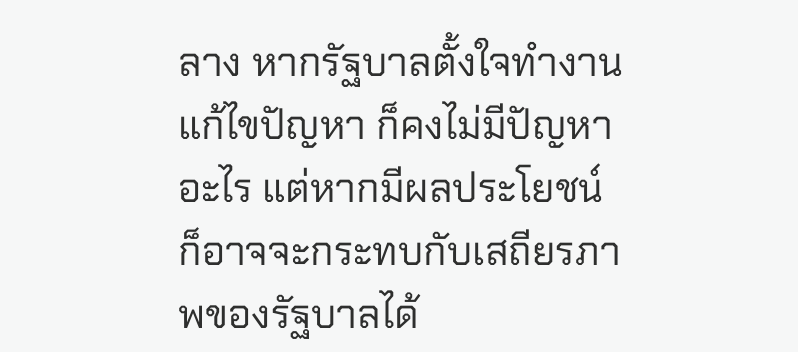ลาง หากรัฐบาลตั้งใจทำงานแก้ไขปัญหา ก็คงไม่มีปัญหาอะไร แต่หากมีผลประโยชน์ ก็อาจจะกระทบกับเสถียรภาพของรัฐบาลได้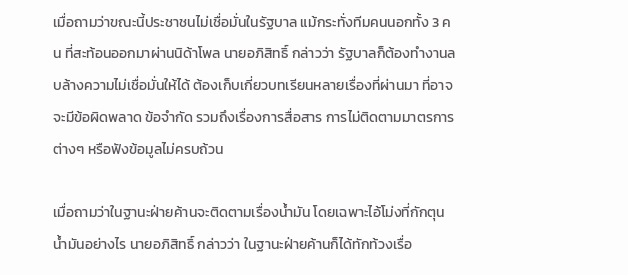เมื่อถามว่าขณะนี้ประชาชนไม่เชื่อมั่นในรัฐบาล แม้กระทั่งทีมคนนอกทั้ง 3 คน ที่สะท้อนออกมาผ่านนิด้าโพล นายอภิสิทธิ์ กล่าวว่า รัฐบาลก็ต้องทำงานลบล้างความไม่เชื่อมั่นให้ได้ ต้องเก็บเกี่ยวบทเรียนหลายเรื่องที่ผ่านมา ที่อาจจะมีข้อผิดพลาด ข้อจำกัด รวมถึงเรื่องการสื่อสาร การไม่ติดตามมาตรการต่างๆ หรือฟังข้อมูลไม่ครบถ้วน

เมื่อถามว่าในฐานะฝ่ายค้านจะติดตามเรื่องน้ำมัน โดยเฉพาะไอ้โม่งที่กักตุนน้ำมันอย่างไร นายอภิสิทธิ์ กล่าวว่า ในฐานะฝ่ายค้านก็ได้ทักท้วงเรื่อ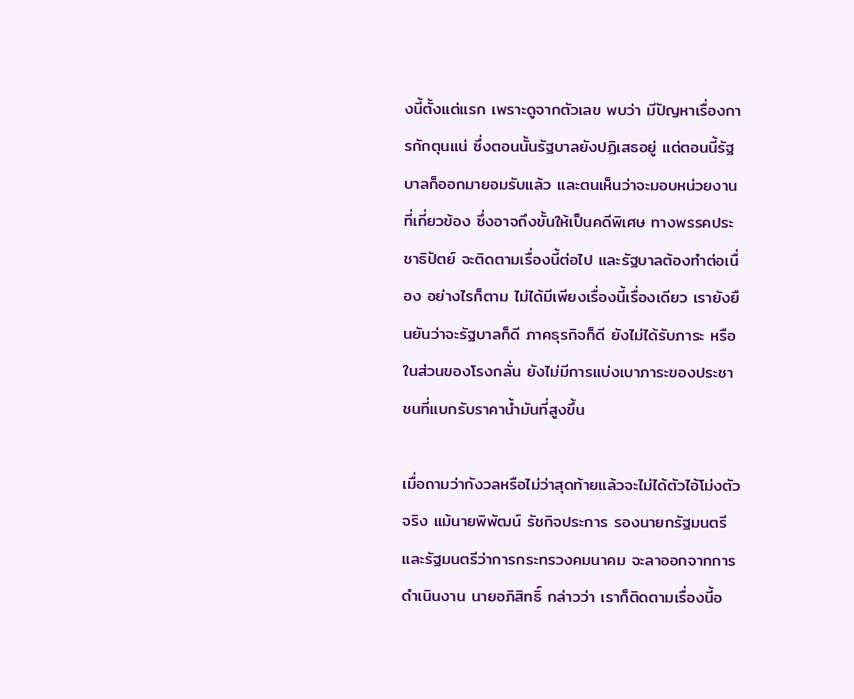งนี้ตั้งแต่แรก เพราะดูจากตัวเลข พบว่า มีปัญหาเรื่องการกักตุนแน่ ซึ่งตอนนั้นรัฐบาลยังปฏิเสธอยู่ แต่ตอนนี้รัฐบาลก็ออกมายอมรับแล้ว และตนเห็นว่าจะมอบหน่วยงานที่เกี่ยวข้อง ซึ่งอาจถึงขั้นให้เป็นคดีพิเศษ ทางพรรคประชาธิปัตย์ จะติดตามเรื่องนี้ต่อไป และรัฐบาลต้องทำต่อเนื่อง อย่างไรก็ตาม ไม่ได้มีเพียงเรื่องนี้เรื่องเดียว เรายังยืนยันว่าจะรัฐบาลก็ดี ภาคธุรกิจก็ดี ยังไม่ได้รับภาระ หรือในส่วนของโรงกลั่น ยังไม่มีการแบ่งเบาภาระของประชาชนที่แบกรับราคาน้ำมันที่สูงขึ้น

เมื่อถามว่ากังวลหรือไม่ว่าสุดท้ายแล้วจะไม่ได้ตัวไอ้โม่งตัวจริง แม้นายพิพัฒน์ รัชกิจประการ รองนายกรัฐมนตรีและรัฐมนตรีว่าการกระทรวงคมนาคม จะลาออกจากการดำเนินงาน นายอภิสิทธิ์ กล่าวว่า เราก็ติดตามเรื่องนี้อ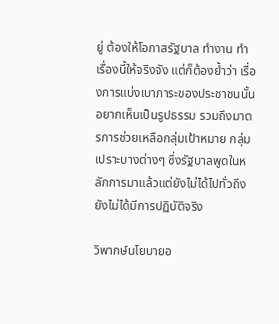ยู่ ต้องให้โอกาสรัฐบาล ทำงาน ทำเรื่องนี้ให้จริงจัง แต่ก็ต้องย้ำว่า เรื่องการแบ่งเบาภาระของประชาชนนั้น อยากเห็นเป็นรูปธรรม รวมถึงมาตรการช่วยเหลือกลุ่มเป้าหมาย กลุ่มเปราะบางต่างๆ ซึ่งรัฐบาลพูดในหลักการมาแล้วแต่ยังไม่ได้ไปทั่วถึง ยังไม่ได้มีการปฏิบัติจริง

วิพากษ์นโยบายอ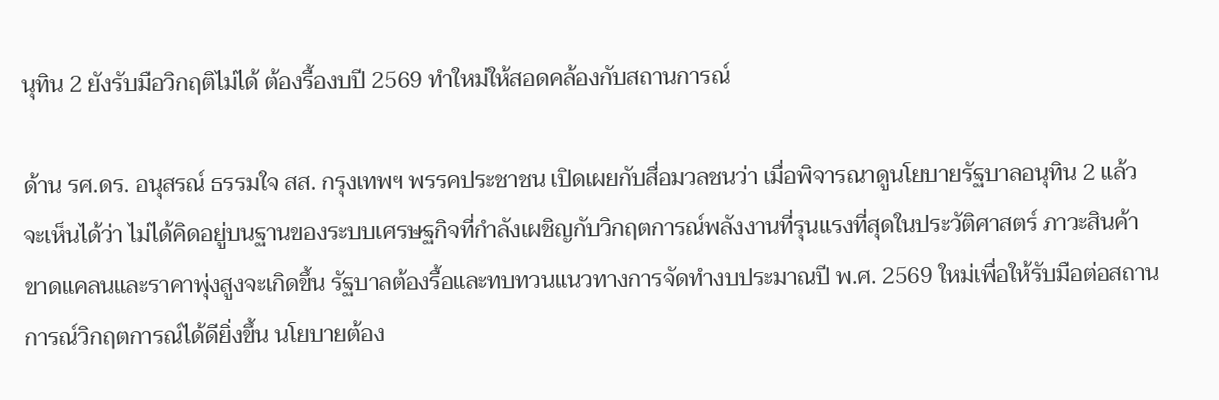นุทิน 2 ยังรับมือวิกฤติไม่ได้ ต้องรื้องบปี 2569 ทำใหม่ให้สอดคล้องกับสถานการณ์

ด้าน รศ.ดร. อนุสรณ์ ธรรมใจ สส. กรุงเทพฯ พรรคประชาชน เปิดเผยกับสื่อมวลชนว่า เมื่อพิจารณาดูนโยบายรัฐบาลอนุทิน 2 แล้วจะเห็นได้ว่า ไม่ได้คิดอยู่บนฐานของระบบเศรษฐกิจที่กำลังเผชิญกับวิกฤตการณ์พลังงานที่รุนแรงที่สุดในประวัติศาสตร์ ภาวะสินค้าขาดแคลนและราคาพุ่งสูงจะเกิดขึ้น รัฐบาลต้องรื้อและทบทวนแนวทางการจัดทำงบประมาณปี พ.ศ. 2569 ใหม่เพื่อให้รับมือต่อสถานการณ์วิกฤตการณ์ได้ดียิ่งขึ้น นโยบายต้อง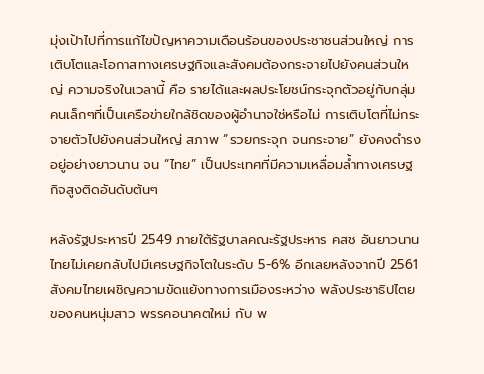มุ่งเป้าไปที่การแก้ไขปัญหาความเดือนร้อนของประชาชนส่วนใหญ่ การเติบโตและโอกาสทางเศรษฐกิจและสังคมต้องกระจายไปยังคนส่วนใหญ่ ความจริงในเวลานี้ คือ รายได้และผลประโยชน์กระจุกตัวอยู่กับกลุ่มคนเล็กๆที่เป็นเครือข่ายใกล้ชิดของผู้อำนาจใช่หรือไม่ การเติบโตที่ไม่กระจายตัวไปยังคนส่วนใหญ่ สภาพ “รวยกระจุก จนกระจาย” ยังคงดำรงอยู่อย่างยาวนาน จน “ไทย” เป็นประเทศที่มีความเหลื่อมล้ำทางเศรษฐกิจสูงติดอันดับต้นๆ

หลังรัฐประหารปี 2549 ภายใต้รัฐบาลคณะรัฐประหาร คสช อันยาวนาน ไทยไม่เคยกลับไปมีเศรษฐกิจโตในระดับ 5-6% อีกเลยหลังจากปี 2561 สังคมไทยเผชิญความขัดแย้งทางการเมืองระหว่าง พลังประชาธิปไตยของคนหนุ่มสาว พรรคอนาคตใหม่ กับ พ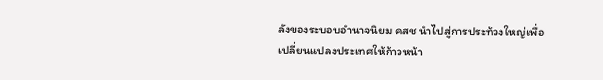ลังของระบอบอำนาจนิยม คสช นำไปสู่การประท้วงใหญ่เพื่อเปลี่ยนแปลงประเทศให้ก้าวหน้า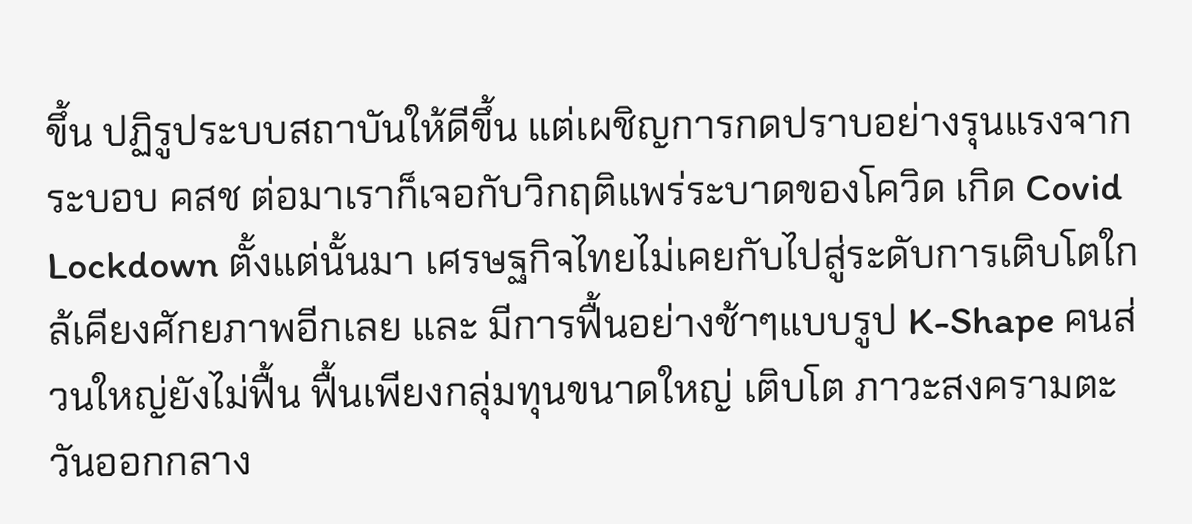ขึ้น ปฏิรูประบบสถาบันให้ดีขึ้น แต่เผชิญการกดปราบอย่างรุนแรงจากระบอบ คสช ต่อมาเราก็เจอกับวิกฤติแพร่ระบาดของโควิด เกิด Covid Lockdown ตั้งแต่นั้นมา เศรษฐกิจไทยไม่เคยกับไปสู่ระดับการเติบโตใกล้เคียงศักยภาพอีกเลย และ มีการฟื้นอย่างช้าๆแบบรูป K-Shape คนส่วนใหญ่ยังไม่ฟื้น ฟื้นเพียงกลุ่มทุนขนาดใหญ่ เติบโต ภาวะสงครามตะวันออกกลาง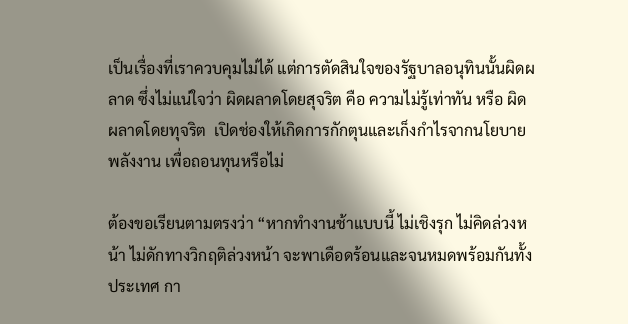เป็นเรื่องที่เราควบคุมไม่ได้ แต่การตัดสินใจของรัฐบาลอนุทินนั้นผิดผลาด ซึ่งไม่แน่ใจว่า ผิดผลาดโดยสุจริต คือ ความไม่รู้เท่าทัน หรือ ผิดผลาดโดยทุจริต  เปิดช่องให้เกิดการกักตุนและเก็งกำไรจากนโยบายพลังงาน เพื่อถอนทุนหรือไม่

ต้องขอเรียนตามตรงว่า “หากทำงานช้าแบบนี้ ไม่เชิงรุก ไม่คิดล่วงหน้า ไม่ดักทางวิกฤติล่วงหน้า จะพาเดือดร้อนและจนหมดพร้อมกันทั้งประเทศ กา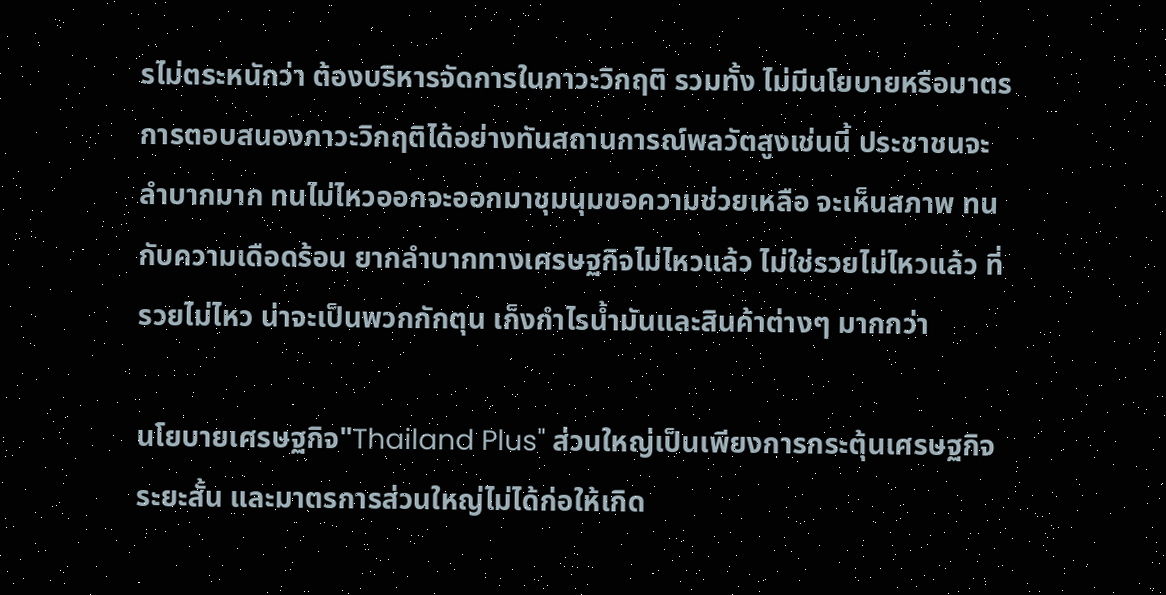รไม่ตระหนักว่า ต้องบริหารจัดการในภาวะวิกฤติ รวมทั้ง ไม่มีนโยบายหรือมาตรการตอบสนองภาวะวิกฤติได้อย่างทันสถานการณ์พลวัตสูงเช่นนี้ ประชาชนจะลำบากมาก ทนไม่ไหวออกจะออกมาชุมนุมขอความช่วยเหลือ จะเห็นสภาพ ทนกับความเดือดร้อน ยากลำบากทางเศรษฐกิจไม่ไหวแล้ว ไม่ใช่รวยไม่ไหวแล้ว ที่รวยไม่ไหว น่าจะเป็นพวกกักตุน เก็งกำไรน้ำมันและสินค้าต่างๆ มากกว่า

นโยบายเศรษฐกิจ"Thailand Plus" ส่วนใหญ่เป็นเพียงการกระตุ้นเศรษฐกิจระยะสั้น และมาตรการส่วนใหญ่ไม่ได้ก่อให้เกิด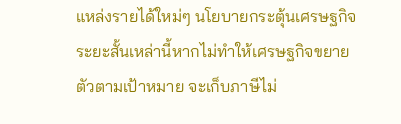แหล่งรายได้ใหม่ๆ นโยบายกระตุ้นเศรษฐกิจระยะสั้นเหล่านี้หากไม่ทำให้เศรษฐกิจขยายตัวตามเป้าหมาย จะเก็บภาษีไม่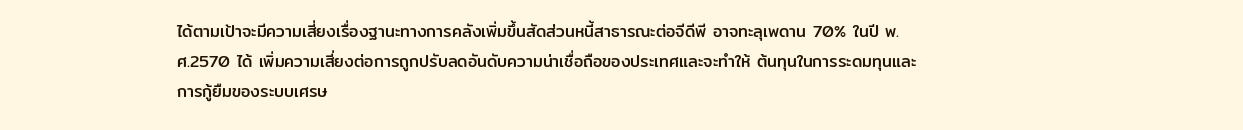ได้ตามเป้าจะมีความเสี่ยงเรื่องฐานะทางการคลังเพิ่มขึ้นสัดส่วนหนี้สาธารณะต่อจีดีพี อาจทะลุเพดาน 70% ในปี พ.ศ.2570 ได้ เพิ่มความเสี่ยงต่อการถูกปรับลดอันดับความน่าเชื่อถือของประเทศและจะทำให้ ต้นทุนในการระดมทุนและการกู้ยืมของระบบเศรษ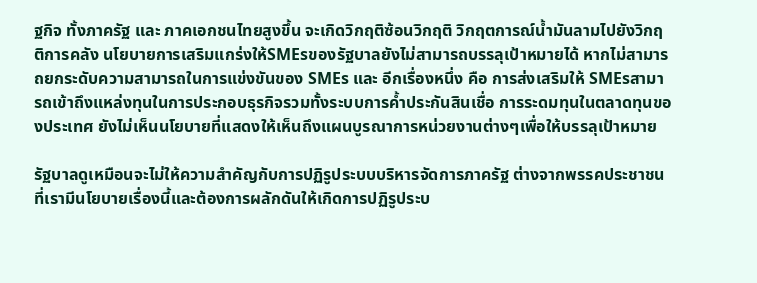ฐกิจ ทั้งภาครัฐ และ ภาคเอกชนไทยสูงขึ้น จะเกิดวิกฤติซ้อนวิกฤติ วิกฤตการณ์น้ำมันลามไปยังวิกฤติการคลัง นโยบายการเสริมแกร่งให้SMEsของรัฐบาลยังไม่สามารถบรรลุเป้าหมายได้ หากไม่สามารถยกระดับความสามารถในการแข่งขันของ SMEs และ อีกเรื่องหนึ่ง คือ การส่งเสริมให้ SMEsสามารถเข้าถึงแหล่งทุนในการประกอบธุรกิจรวมทั้งระบบการค้ำประกันสินเชื่อ การระดมทุนในตลาดทุนของประเทศ ยังไม่เห็นนโยบายที่แสดงให้เห็นถึงแผนบูรณาการหน่วยงานต่างๆเพื่อให้บรรลุเป้าหมาย

รัฐบาลดูเหมือนจะไม่ให้ความสำคัญกับการปฏิรูประบบบริหารจัดการภาครัฐ ต่างจากพรรคประชาชนที่เรามีนโยบายเรื่องนี้และต้องการผลักดันให้เกิดการปฏิรูประบ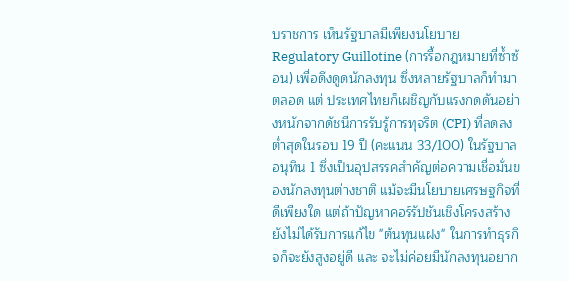บราชการ เห็นรัฐบาลมีเพียงนโยบาย  Regulatory Guillotine (การรื้อกฎหมายที่ซ้ำซ้อน) เพื่อดึงดูดนักลงทุน ซึ่งหลายรัฐบาลก็ทำมาตลอด แต่ ประเทศไทยก็เผชิญกับแรงกดดันอย่างหนักจากดัชนีการรับรู้การทุจริต (CPI) ที่ลดลงต่ำสุดในรอบ 19 ปี (คะแนน 33/100) ในรัฐบาลอนุทิน 1 ซึ่งเป็นอุปสรรคสำคัญต่อความเชื่อมั่นของนักลงทุนต่างชาติ แม้จะมีนโยบายเศรษฐกิจที่ดีเพียงใด แต่ถ้าปัญหาคอร์รัปชันเชิงโครงสร้างยังไม่ได้รับการแก้ไข "ต้นทุนแฝง" ในการทำธุรกิจก็จะยังสูงอยู่ดี และ จะไม่ค่อยมีนักลงทุนอยาก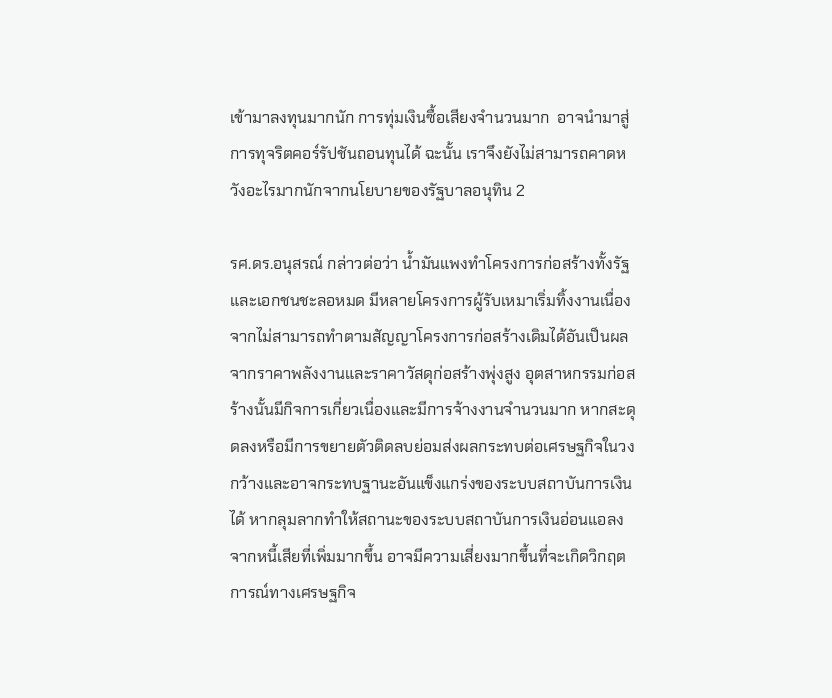เข้ามาลงทุนมากนัก การทุ่มเงินซื้อเสียงจำนวนมาก  อาจนำมาสู่การทุจริตคอร์รัปชันถอนทุนได้ ฉะนั้น เราจึงยังไม่สามารถคาดหวังอะไรมากนักจากนโยบายของรัฐบาลอนุทิน 2

รศ.ดร.อนุสรณ์ กล่าวต่อว่า น้ำมันแพงทำโครงการก่อสร้างทั้งรัฐและเอกชนชะลอหมด มีหลายโครงการผู้รับเหมาเริ่มทิ้งงานเนื่องจากไม่สามารถทำตามสัญญาโครงการก่อสร้างเดิมได้อันเป็นผลจากราคาพลังงานและราคาวัสดุก่อสร้างพุ่งสูง อุตสาหกรรมก่อสร้างนั้นมีกิจการเกี่ยวเนื่องและมีการจ้างงานจำนวนมาก หากสะดุดลงหรือมีการขยายตัวติดลบย่อมส่งผลกระทบต่อเศรษฐกิจในวงกว้างและอาจกระทบฐานะอันแข็งแกร่งของระบบสถาบันการเงินได้ หากลุมลากทำให้สถานะของระบบสถาบันการเงินอ่อนแอลงจากหนี้เสียที่เพิ่มมากขึ้น อาจมีความเสี่ยงมากขึ้นที่จะเกิดวิกฤตการณ์ทางเศรษฐกิจ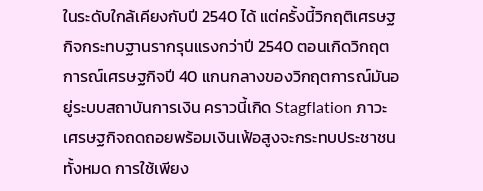ในระดับใกล้เคียงกับปี 2540 ได้ แต่ครั้งนี้วิกฤติเศรษฐกิจกระทบฐานรากรุนแรงกว่าปี 2540 ตอนเกิดวิกฤตการณ์เศรษฐกิจปี 40 แกนกลางของวิกฤตการณ์มันอยู่ระบบสถาบันการเงิน คราวนี้เกิด Stagflation ภาวะเศรษฐกิจถดถอยพร้อมเงินเฟ้อสูงจะกระทบประชาชนทั้งหมด การใช้เพียง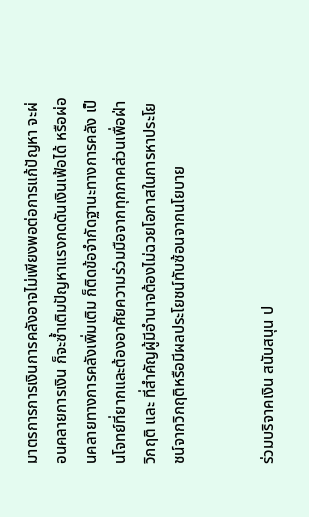มาตรการการเงินการคลังอาจไม่เพียงพอต่อการแก้ปัญหา จะผ่อนคลายการเงิน ก็จะซ้ำเติมปัญหาแรงกดดันเงินเฟ้อได้ หรือผ่อนคลายทางการคลังเพิ่มเติม ก็ติดข้อจำกัดฐานะทางการคลัง เป็นโจทย์ที่ยากและต้องอาศัยความร่วมมือจากทุกภาคส่วนเพื่อฝ่าวิกฤติ และ ที่สำคัญผู้มีอำนาจต้องไม่ฉวยโอกาสในการหาประโยชน์จากวิกฤติหรือมีผลประโยชน์ทับซ้อนจากนโยบาย


ร่วมบริจาคเงิน สนับสนุน ป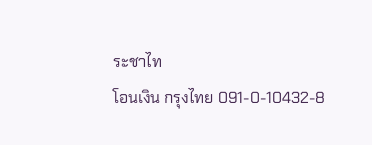ระชาไท
โอนเงิน กรุงไทย 091-0-10432-8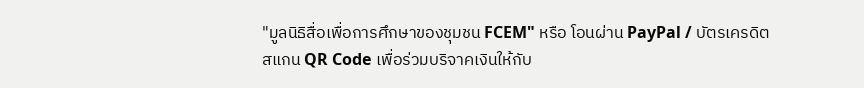"มูลนิธิสื่อเพื่อการศึกษาของชุมชน FCEM" หรือ โอนผ่าน PayPal / บัตรเครดิต
สแกน QR Code เพื่อร่วมบริจาคเงินให้กับ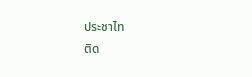ประชาไท
ติด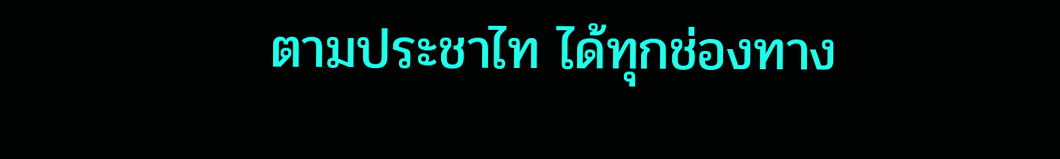ตามประชาไท ได้ทุกช่องทาง